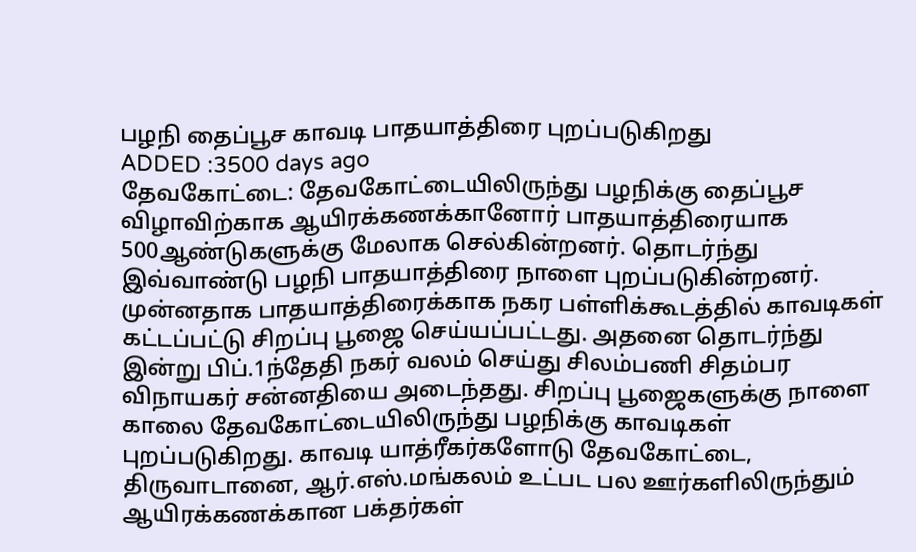பழநி தைப்பூச காவடி பாதயாத்திரை புறப்படுகிறது
ADDED :3500 days ago
தேவகோட்டை: தேவகோட்டையிலிருந்து பழநிக்கு தைப்பூச விழாவிற்காக ஆயிரக்கணக்கானோர் பாதயாத்திரையாக 500ஆண்டுகளுக்கு மேலாக செல்கின்றனர். தொடர்ந்து இவ்வாண்டு பழநி பாதயாத்திரை நாளை புறப்படுகின்றனர். முன்னதாக பாதயாத்திரைக்காக நகர பள்ளிக்கூடத்தில் காவடிகள் கட்டப்பட்டு சிறப்பு பூஜை செய்யப்பட்டது. அதனை தொடர்ந்து இன்று பிப்.1ந்தேதி நகர் வலம் செய்து சிலம்பணி சிதம்பர விநாயகர் சன்னதியை அடைந்தது. சிறப்பு பூஜைகளுக்கு நாளை காலை தேவகோட்டையிலிருந்து பழநிக்கு காவடிகள் புறப்படுகிறது. காவடி யாத்ரீகர்களோடு தேவகோட்டை, திருவாடானை, ஆர்.எஸ்.மங்கலம் உட்பட பல ஊர்களிலிருந்தும் ஆயிரக்கணக்கான பக்தர்கள்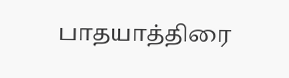பாதயாத்திரை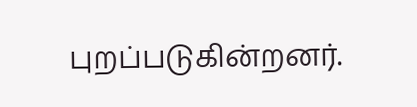புறப்படுகின்றனர்.